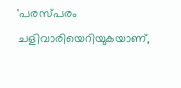'പരസ്പരം ചളിവാരിയെറിയുകയാണ്,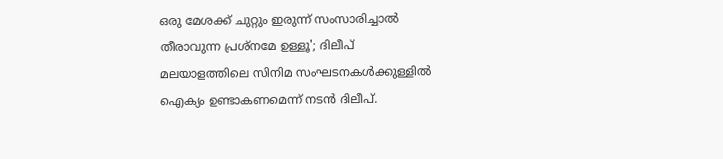ഒരു മേശക്ക് ചുറ്റും ഇരുന്ന് സംസാരിച്ചാൽ തീരാവുന്ന പ്രശ്നമേ ഉള്ളൂ'; ദിലീപ്
മലയാളത്തിലെ സിനിമ സംഘടനകൾക്കുള്ളിൽ ഐക്യം ഉണ്ടാകണമെന്ന് നടൻ ദിലീപ്.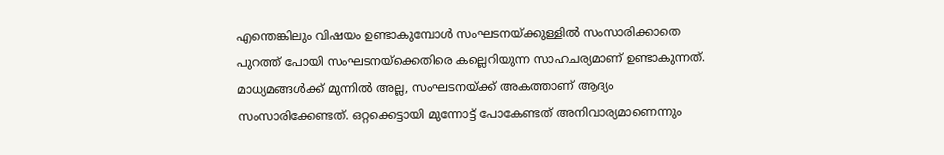എന്തെങ്കിലും വിഷയം ഉണ്ടാകുമ്പോൾ സംഘടനയ്ക്കുള്ളിൽ സംസാരിക്കാതെ പുറത്ത് പോയി സംഘടനയ്ക്കെതിരെ കല്ലെറിയുന്ന സാഹചര്യമാണ് ഉണ്ടാകുന്നത്. മാധ്യമങ്ങൾക്ക് മുന്നിൽ അല്ല, സംഘടനയ്ക്ക് അകത്താണ് ആദ്യം സംസാരിക്കേണ്ടത്. ഒറ്റക്കെട്ടായി മുന്നോട്ട് പോകേണ്ടത് അനിവാര്യമാണെന്നും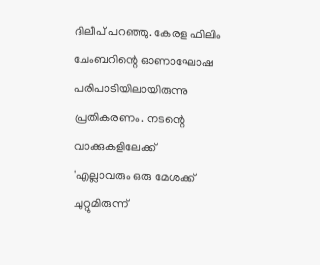ദിലീപ് പറഞ്ഞു. കേരള ഫിലിം ചേംബറിന്റെ ഓണാഘോഷ പരിപാടിയിലായിരുന്നു പ്രതികരണം. നടന്റെ വാക്കുകളിലേക്ക്
'എല്ലാവരും ഒരു മേശക്ക് ചുറ്റുമിരുന്ന്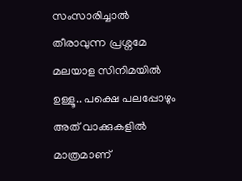സംസാരിച്ചാൽ തീരാവുന്ന പ്രശ്നമേ മലയാള സിനിമയിൽ ഉള്ളൂ.. പക്ഷെ പലപ്പോഴും അത് വാക്കുകളിൽ മാത്രമാണ്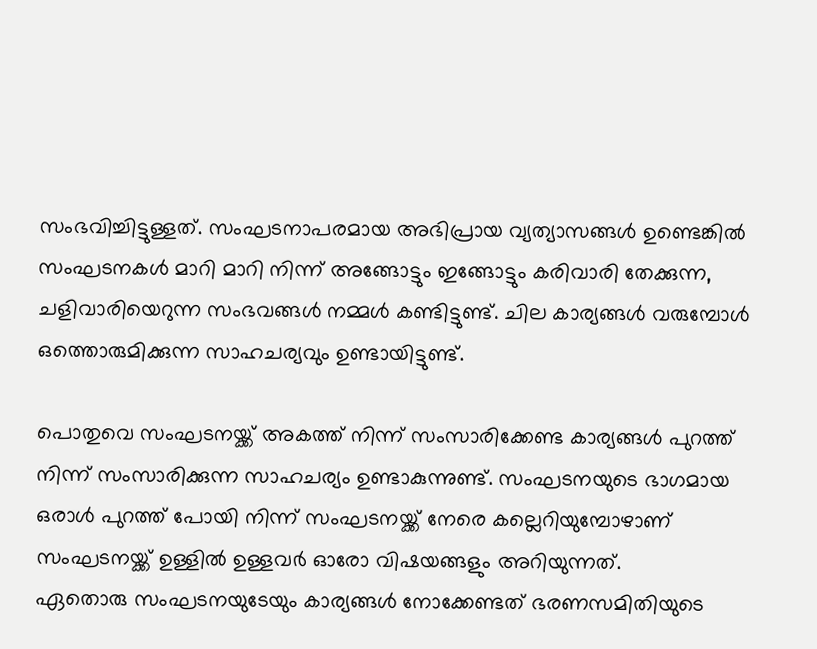സംഭവിച്ചിട്ടുള്ളത്. സംഘടനാപരമായ അഭിപ്രായ വ്യത്യാസങ്ങൾ ഉണ്ടെങ്കിൽ സംഘടനകൾ മാറി മാറി നിന്ന് അങ്ങോട്ടും ഇങ്ങോട്ടും കരിവാരി തേക്കുന്ന, ചളിവാരിയെറുന്ന സംഭവങ്ങൾ നമ്മൾ കണ്ടിട്ടുണ്ട്. ചില കാര്യങ്ങൾ വരുമ്പോൾ ഒത്തൊരുമിക്കുന്ന സാഹചര്യവും ഉണ്ടായിട്ടുണ്ട്.

പൊതുവെ സംഘടനയ്ക്ക് അകത്ത് നിന്ന് സംസാരിക്കേണ്ട കാര്യങ്ങൾ പുറത്ത് നിന്ന് സംസാരിക്കുന്ന സാഹചര്യം ഉണ്ടാകുന്നുണ്ട്. സംഘടനയുടെ ഭാഗമായ ഒരാൾ പുറത്ത് പോയി നിന്ന് സംഘടനയ്ക്ക് നേരെ കല്ലെറിയുമ്പോഴാണ് സംഘടനയ്ക്ക് ഉള്ളിൽ ഉള്ളവർ ഓരോ വിഷയങ്ങളും അറിയുന്നത്.
ഏതൊരു സംഘടനയുടേയും കാര്യങ്ങൾ നോക്കേണ്ടത് ഭരണസമിതിയുടെ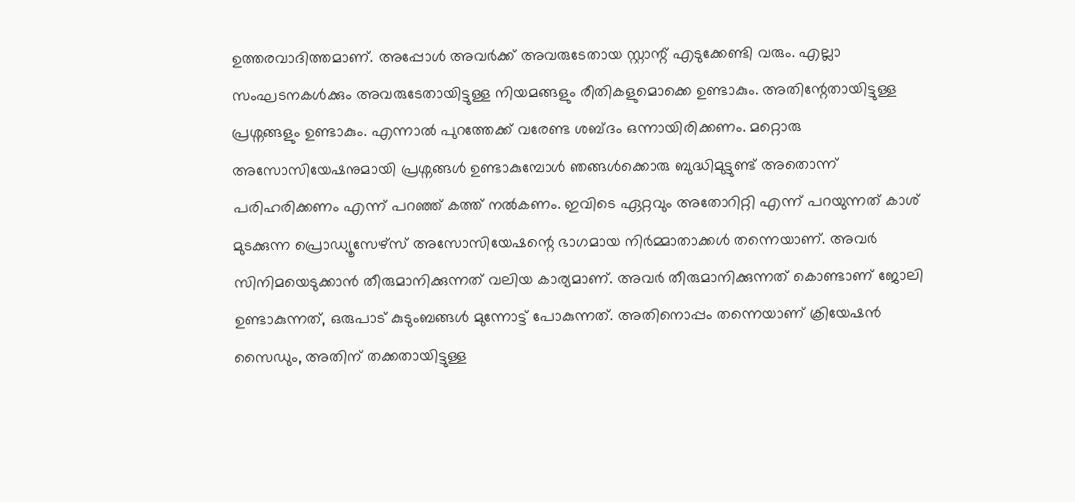ഉത്തരവാദിത്തമാണ്. അപ്പോൾ അവർക്ക് അവരുടേതായ സ്റ്റാന്റ് എടുക്കേണ്ടി വരും. എല്ലാ സംഘടനകൾക്കും അവരുടേതായിട്ടുള്ള നിയമങ്ങളും രീതികളുമൊക്കെ ഉണ്ടാകും. അതിന്റേതായിട്ടുള്ള പ്രശ്നങ്ങളും ഉണ്ടാകും. എന്നാൽ പുറത്തേക്ക് വരേണ്ട ശബ്ദം ഒന്നായിരിക്കണം. മറ്റൊരു അസോസിയേഷനുമായി പ്രശ്നങ്ങൾ ഉണ്ടാകുമ്പോൾ ഞങ്ങൾക്കൊരു ബുദ്ധിമുട്ടുണ്ട് അതൊന്ന് പരിഹരിക്കണം എന്ന് പറഞ്ഞ് കത്ത് നൽകണം. ഇവിടെ ഏറ്റവും അതോറിറ്റി എന്ന് പറയുന്നത് കാശ് മുടക്കുന്ന പ്രൊഡ്യൂസേഴ്സ് അസോസിയേഷന്റെ ഭാഗമായ നിർമ്മാതാക്കൾ തന്നെയാണ്. അവർ സിനിമയെടുക്കാൻ തീരുമാനിക്കുന്നത് വലിയ കാര്യമാണ്. അവർ തീരുമാനിക്കുന്നത് കൊണ്ടാണ് ജോലി ഉണ്ടാകുന്നത്, ഒരുപാട് കുടുംബങ്ങൾ മുന്നോട്ട് പോകുന്നത്. അതിനൊപ്പം തന്നെയാണ് ക്രിയേഷൻ സൈഡും, അതിന് തക്കതായിട്ടുള്ള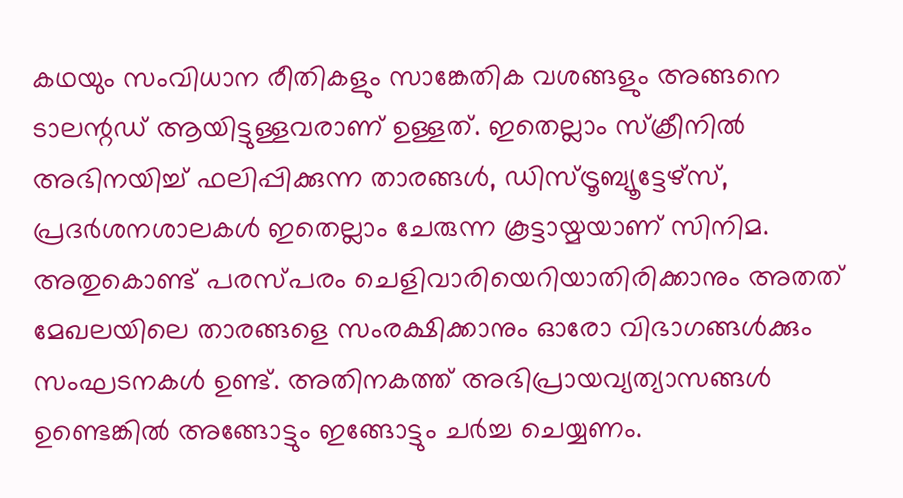കഥയും സംവിധാന രീതികളും സാങ്കേതിക വശങ്ങളും അങ്ങനെ ടാലന്റഡ് ആയിട്ടുള്ളവരാണ് ഉള്ളത്. ഇതെല്ലാം സ്ക്രീനിൽ അഭിനയിച്ച് ഫലിപ്പിക്കുന്ന താരങ്ങൾ, ഡിസ്ട്രൂബ്യൂട്ടേഴ്സ്, പ്രദർശനശാലകൾ ഇതെല്ലാം ചേരുന്ന കൂട്ടായ്മയാണ് സിനിമ.
അതുകൊണ്ട് പരസ്പരം ചെളിവാരിയെറിയാതിരിക്കാനും അതത് മേഖലയിലെ താരങ്ങളെ സംരക്ഷിക്കാനും ഓരോ വിഭാഗങ്ങൾക്കും സംഘടനകൾ ഉണ്ട്. അതിനകത്ത് അഭിപ്രായവ്യത്യാസങ്ങൾ ഉണ്ടെങ്കിൽ അങ്ങോട്ടും ഇങ്ങോട്ടും ചർച്ച ചെയ്യണം.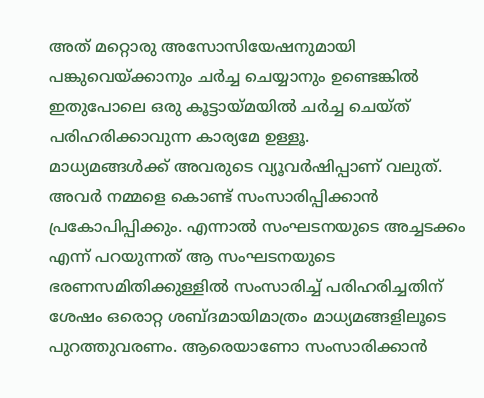അത് മറ്റൊരു അസോസിയേഷനുമായി പങ്കുവെയ്ക്കാനും ചർച്ച ചെയ്യാനും ഉണ്ടെങ്കിൽ ഇതുപോലെ ഒരു കൂട്ടായ്മയിൽ ചർച്ച ചെയ്ത് പരിഹരിക്കാവുന്ന കാര്യമേ ഉള്ളൂ.
മാധ്യമങ്ങൾക്ക് അവരുടെ വ്യൂവർഷിപ്പാണ് വലുത്. അവർ നമ്മളെ കൊണ്ട് സംസാരിപ്പിക്കാൻ പ്രകോപിപ്പിക്കും. എന്നാൽ സംഘടനയുടെ അച്ചടക്കം എന്ന് പറയുന്നത് ആ സംഘടനയുടെ ഭരണസമിതിക്കുള്ളിൽ സംസാരിച്ച് പരിഹരിച്ചതിന് ശേഷം ഒരൊറ്റ ശബ്ദമായിമാത്രം മാധ്യമങ്ങളിലൂടെ പുറത്തുവരണം. ആരെയാണോ സംസാരിക്കാൻ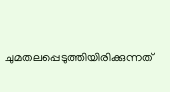ചുമതലപ്പെടുത്തിയിരിക്കുന്നത്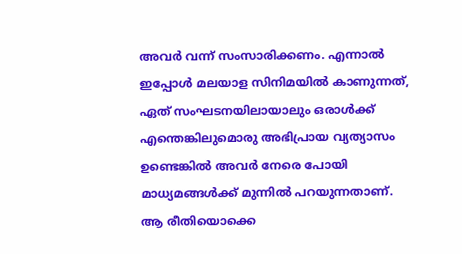അവർ വന്ന് സംസാരിക്കണം. എന്നാൽ ഇപ്പോൾ മലയാള സിനിമയിൽ കാണുന്നത്, ഏത് സംഘടനയിലായാലും ഒരാൾക്ക് എന്തെങ്കിലുമൊരു അഭിപ്രായ വ്യത്യാസം ഉണ്ടെങ്കിൽ അവർ നേരെ പോയി മാധ്യമങ്ങൾക്ക് മുന്നിൽ പറയുന്നതാണ്. ആ രീതിയൊക്കെ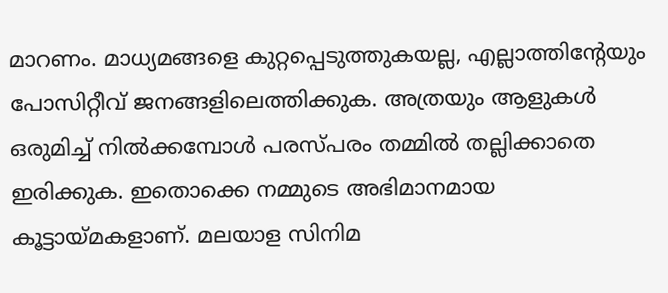മാറണം. മാധ്യമങ്ങളെ കുറ്റപ്പെടുത്തുകയല്ല, എല്ലാത്തിന്റേയും പോസിറ്റീവ് ജനങ്ങളിലെത്തിക്കുക. അത്രയും ആളുകൾ ഒരുമിച്ച് നിൽക്കമ്പോൾ പരസ്പരം തമ്മിൽ തല്ലിക്കാതെ ഇരിക്കുക. ഇതൊക്കെ നമ്മുടെ അഭിമാനമായ കൂട്ടായ്മകളാണ്. മലയാള സിനിമ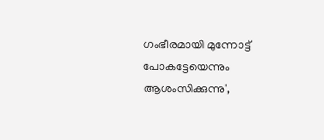ഗംഭീരമായി മുന്നോട്ട് പോകട്ടേയെന്നും ആശംസിക്കുന്നു',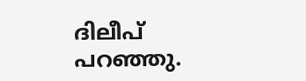ദിലീപ് പറഞ്ഞു.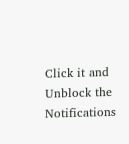Click it and Unblock the Notifications